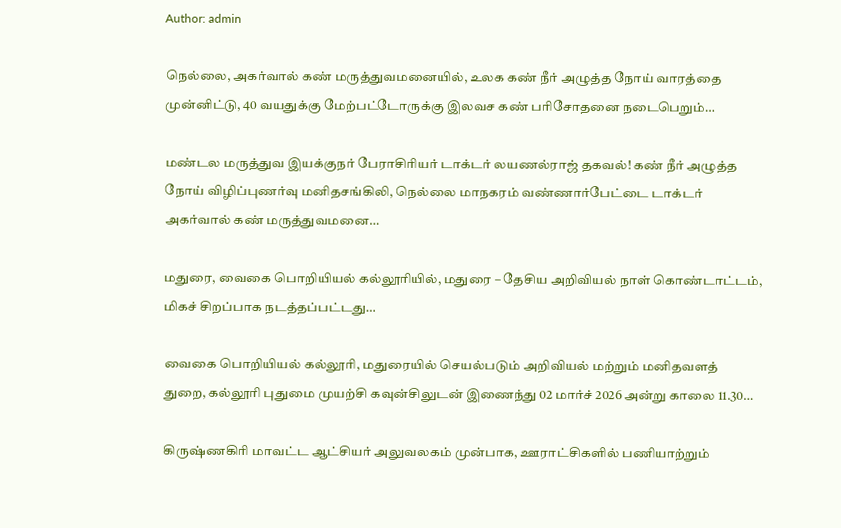Author: admin

நெல்லை, அகர்வால் கண் மருத்துவமனையில், உலக கண் நீர் அழுத்த நோய் வாரத்தை முன்னிட்டு, 40 வயதுக்கு மேற்பட்டோருக்கு இலவச கண் பரிசோதனை நடைபெறும்…

மண்டல மருத்துவ இயக்குநர் பேராசிரியர் டாக்டர் லயணல்ராஜ் தகவல்! கண் நீர் அழுத்த நோய் விழிப்புணர்வு மனிதசங்கிலி, நெல்லை மாநகரம் வண்ணார்பேட்டை டாக்டர் அகர்வால் கண் மருத்துவமனை…

மதுரை, வைகை பொறியியல் கல்லூரியில், மதுரை – தேசிய அறிவியல் நாள் கொண்டாட்டம், மிகச் சிறப்பாக நடத்தப்பட்டது…

வைகை பொறியியல் கல்லூரி, மதுரையில் செயல்படும் அறிவியல் மற்றும் மனிதவளத் துறை, கல்லூரி புதுமை முயற்சி கவுன்சிலுடன் இணைந்து 02 மார்ச் 2026 அன்று காலை 11.30…

கிருஷ்ணகிரி மாவட்ட ஆட்சியர் அலுவலகம் முன்பாக, ஊராட்சிகளில் பணியாற்றும்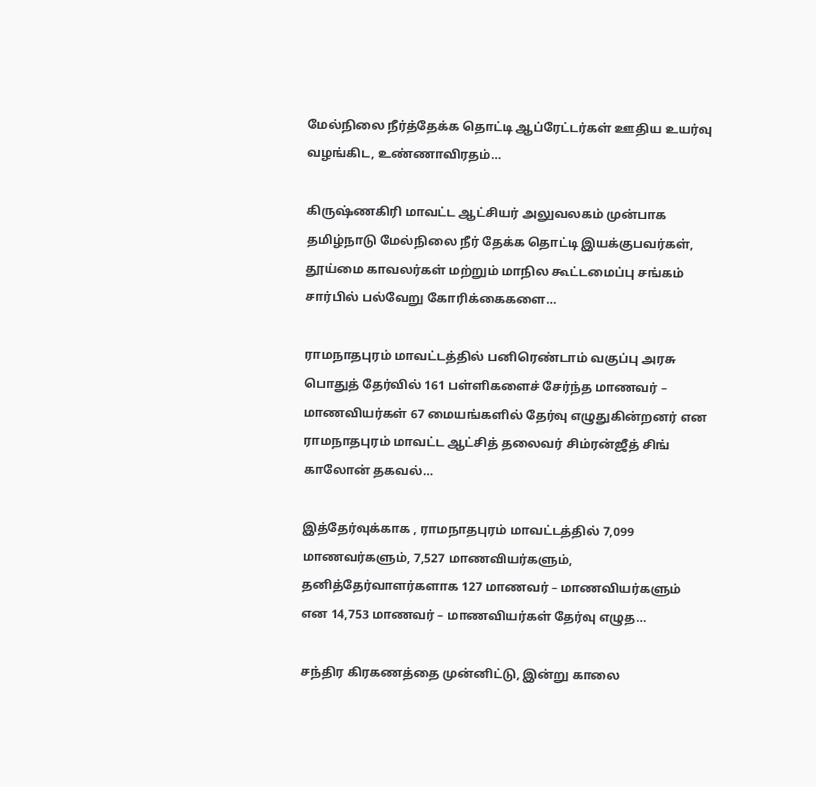மேல்நிலை நீர்த்தேக்க தொட்டி ஆப்ரேட்டர்கள் ஊதிய உயர்வு வழங்கிட, உண்ணாவிரதம்…

கிருஷ்ணகிரி மாவட்ட ஆட்சியர் அலுவலகம் முன்பாக தமிழ்நாடு மேல்நிலை நீர் தேக்க தொட்டி இயக்குபவர்கள், தூய்மை காவலர்கள் மற்றும் மாநில கூட்டமைப்பு சங்கம் சார்பில் பல்வேறு கோரிக்கைகளை…

ராமநாதபுரம் மாவட்டத்தில் பனிரெண்டாம் வகுப்பு அரசு பொதுத் தேர்வில் 161 பள்ளிகளைச் சேர்ந்த மாணவர் – மாணவியர்கள் 67 மையங்களில் தேர்வு எழுதுகின்றனர் என ராமநாதபுரம் மாவட்ட ஆட்சித் தலைவர் சிம்ரன்ஜீத் சிங் காலோன் தகவல்…

இத்தேர்வுக்காக , ராமநாதபுரம் மாவட்டத்தில் 7,099 மாணவர்களும், 7,527 மாணவியர்களும், தனித்தேர்வாளர்களாக 127 மாணவர் – மாணவியர்களும் என 14,753 மாணவர் – மாணவியர்கள் தேர்வு எழுத…

சந்திர கிரகணத்தை முன்னிட்டு, இன்று காலை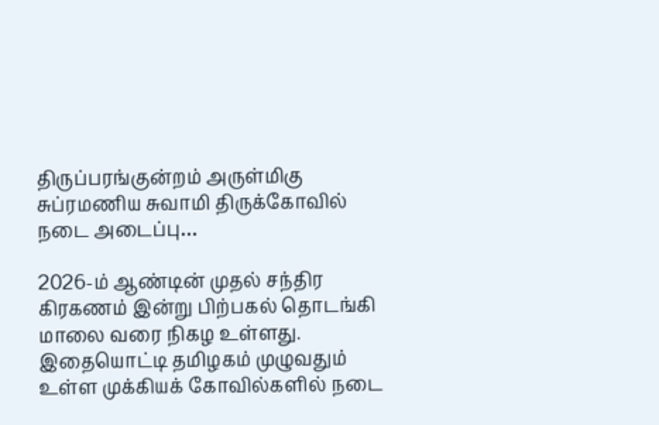திருப்பரங்குன்றம் அருள்மிகு சுப்ரமணிய சுவாமி திருக்கோவில் நடை அடைப்பு…

2026-ம் ஆண்டின் முதல் சந்திர கிரகணம் இன்று பிற்பகல் தொடங்கி மாலை வரை நிகழ உள்ளது. இதையொட்டி தமிழகம் முழுவதும் உள்ள முக்கியக் கோவில்களில் நடை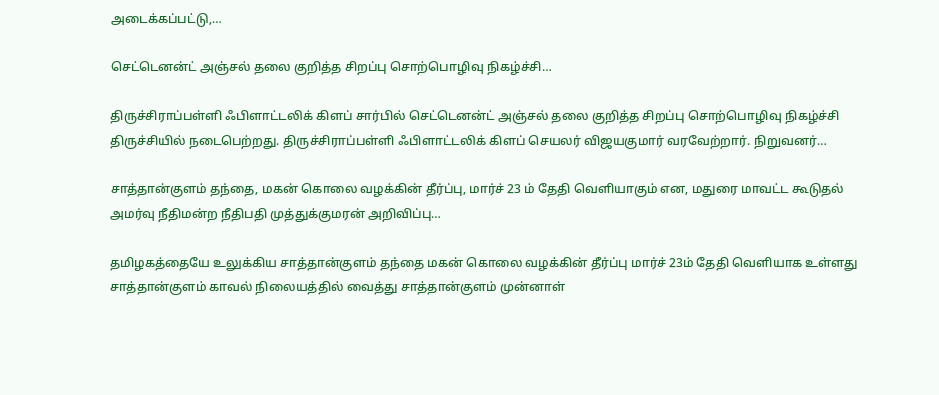அடைக்கப்பட்டு,…

செட்டெனன்ட் அஞ்சல் தலை குறித்த சிறப்பு சொற்பொழிவு நிகழ்ச்சி…

திருச்சிராப்பள்ளி ஃபிளாட்டலிக் கிளப் சார்பில் செட்டெனன்ட் அஞ்சல் தலை குறித்த சிறப்பு சொற்பொழிவு நிகழ்ச்சி திருச்சியில் நடைபெற்றது. திருச்சிராப்பள்ளி ஃபிளாட்டலிக் கிளப் செயலர் விஜயகுமார் வரவேற்றார். நிறுவனர்…

சாத்தான்குளம் தந்தை, மகன் கொலை வழக்கின் தீர்ப்பு, மார்ச் 23 ம் தேதி வெளியாகும் என, மதுரை மாவட்ட கூடுதல் அமர்வு நீதிமன்ற நீதிபதி முத்துக்குமரன் அறிவிப்பு…

தமிழகத்தையே உலுக்கிய சாத்தான்குளம் தந்தை மகன் கொலை வழக்கின் தீர்ப்பு மார்ச் 23ம் தேதி வெளியாக உள்ளது சாத்தான்குளம் காவல் நிலையத்தில் வைத்து சாத்தான்குளம் முன்னாள்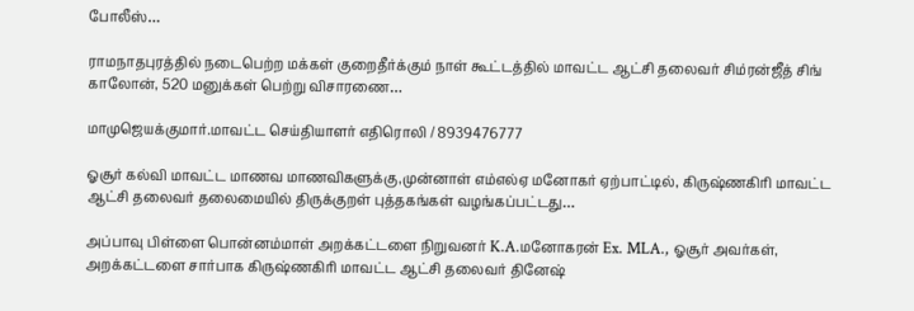போலீஸ்…

ராமநாதபுரத்தில் நடைபெற்ற மக்கள் குறைதீர்க்கும் நாள் கூட்டத்தில் மாவட்ட ஆட்சி தலைவர் சிம்ரன்ஜீத் சிங் காலோன், 520 மனுக்கள் பெற்று விசாரணை…

மாமுஜெயக்குமார்.மாவட்ட செய்தியாளர் எதிரொலி / 8939476777

ஓசூர் கல்வி மாவட்ட மாணவ மாணவிகளுக்கு,முன்னாள் எம்எல்ஏ மனோகர் ஏற்பாட்டில், கிருஷ்ணகிரி மாவட்ட ஆட்சி தலைவர் தலைமையில் திருக்குறள் புத்தகங்கள் வழங்கப்பட்டது…

அப்பாவு பிள்ளை பொன்னம்மாள் அறக்கட்டளை நிறுவனர் K.A.மனோகரன் Ex. MLA., ஓசூர் அவர்கள், அறக்கட்டளை சார்பாக கிருஷ்ணகிரி மாவட்ட ஆட்சி தலைவர் தினேஷ்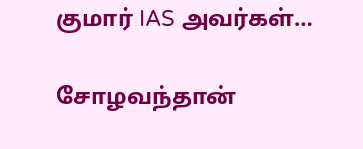குமார் IAS அவர்கள்…

சோழவந்தான்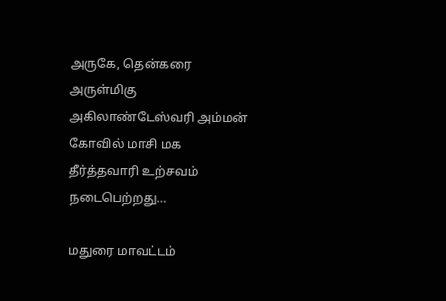அருகே, தென்கரை அருள்மிகு அகிலாண்டேஸ்வரி அம்மன் கோவில் மாசி மக தீர்த்தவாரி உற்சவம் நடைபெற்றது…

மதுரை மாவட்டம்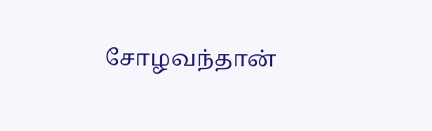சோழவந்தான்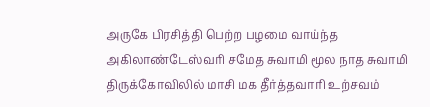அருகே பிரசித்தி பெற்ற பழமை வாய்ந்த அகிலாண்டேஸ்வரி சமேத சுவாமி மூல நாத சுவாமி திருக்கோவிலில் மாசி மக தீர்த்தவாரி உற்சவம்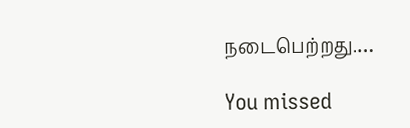நடைபெற்றது.…

You missed